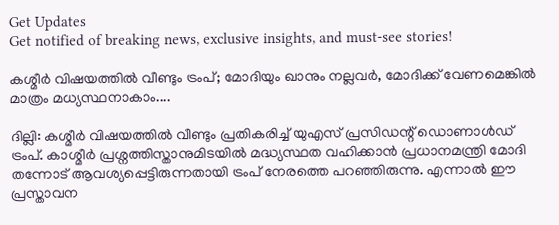Get Updates
Get notified of breaking news, exclusive insights, and must-see stories!

കശ്മീർ വിഷയത്തിൽ വീണ്ടും ട്രംപ്; മോദിയും ഖാനും നല്ലവർ, മോദിക്ക് വേണമെങ്കിൽ മാത്രം മധ്യസ്ഥനാകാം....

ദില്ലി: കശ്മീർ വിഷയത്തിൽ വീണ്ടും പ്രതികരിച്ച് യുഎസ് പ്രസിഡന്റ് ഡൊണാൾഡ് ട്രംപ്. കാശ്മീർ പ്രശ്നത്തിസ്താനുമിടയിൽ മദ്ധ്യസ്ഥത വഹിക്കാൻ പ്രധാനമന്ത്രി മോദി തന്നോട് ആവശ്യപ്പെട്ടിരുന്നതായി ട്രംപ് നേരത്തെ പറഞ്ഞിരുന്നു. എന്നാൽ ഈ പ്രസ്താവന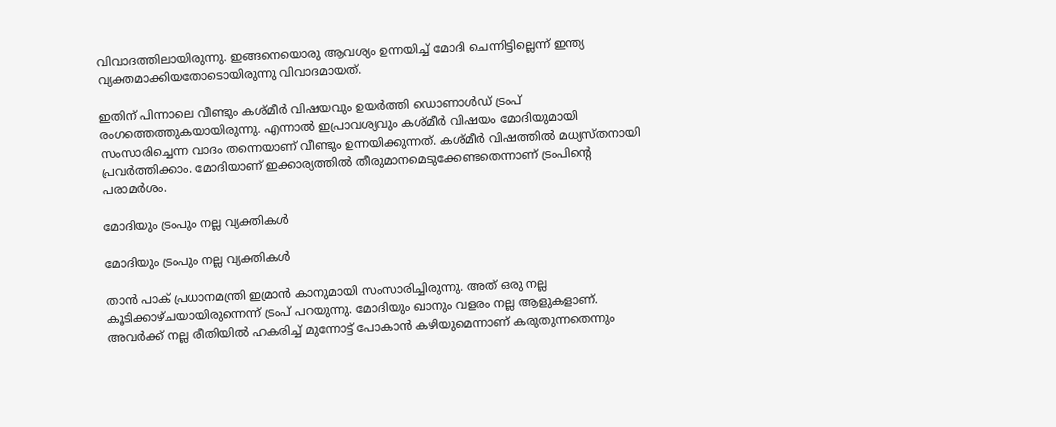വിവാദത്തിലായിരുന്നു. ഇങ്ങനെയൊരു ആവശ്യം ഉന്നയിച്ച് മോദി ചെന്നിട്ടില്ലെന്ന് ഇന്ത്യ വ്യക്തമാക്കിയതോടൊയിരുന്നു വിവാദമായത്.

ഇതിന് പിന്നാലെ വീണ്ടും കശ്മീർ വിഷയവും ഉയർത്തി ഡൊണാൾഡ് ട്രംപ് രംഗത്തെത്തുകയായിരുന്നു. എന്നാൽ ഇപ്രാവശ്യവും കശ്മീർ വിഷയം മോദിയുമായി സംസാരിച്ചെന്ന വാദം തന്നെയാണ് വീണ്ടും ഉന്നയിക്കുന്നത്. കശ്മീർ വിഷത്തിൽ മധ്യസ്തനായി പ്രവർത്തിക്കാം. മോദിയാണ് ഇക്കാര്യത്തിൽ തീരുമാനമെടുക്കേണ്ടതെന്നാണ് ട്രംപിന്റെ പരാമർശം.

മോദിയും ട്രംപും നല്ല വ്യക്തികൾ

മോദിയും ട്രംപും നല്ല വ്യക്തികൾ

താൻ പാക് പ്രധാനമന്ത്രി ഇമ്രാൻ കാനുമായി സംസാരിച്ചിരുന്നു. അത് ഒരു നല്ല കൂടിക്കാഴ്ചയായിരുന്നെന്ന് ട്രംപ് പറയുന്നു. മോദിയും ഖാനും വളരം നല്ല ആളുകളാണ്. അവർക്ക് നല്ല രീതിയിൽ ഹകരിച്ച് മുന്നോട്ട് പോകാൻ കഴിയുമെന്നാണ് കരുതുന്നതെന്നും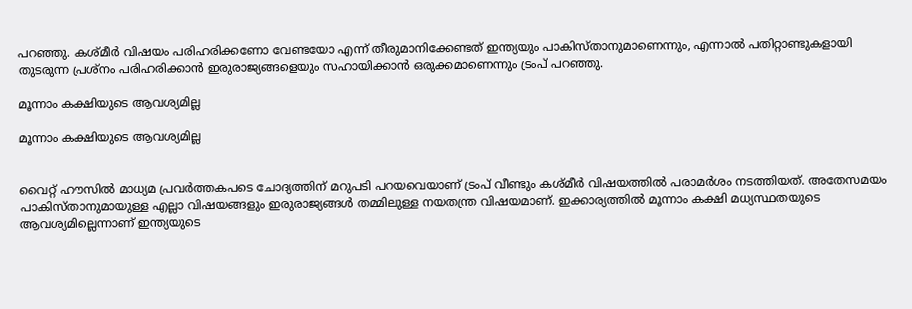പറഞ്ഞു. കശ്മീർ വിഷയം പരിഹരിക്കണോ വേണ്ടയോ എന്ന് തീരുമാനിക്കേണ്ടത് ഇന്ത്യയും പാകിസ്താനുമാണെന്നും, എന്നാൽ പതിറ്റാണ്ടുകളായി തുടരുന്ന പ്രശ്നം പരിഹരിക്കാൻ ഇരുരാജ്യങ്ങളെയും സഹായിക്കാൻ ഒരുക്കമാണെന്നും ട്രംപ് പറഞ്ഞു.

മൂന്നാം കക്ഷിയുടെ ആവശ്യമില്ല

മൂന്നാം കക്ഷിയുടെ ആവശ്യമില്ല


വൈറ്റ് ഹൗസിൽ മാധ്യമ പ്രവർത്തകപടെ ചോദ്യത്തിന് മറുപടി പറയവെയാണ് ട്രംപ് വീണ്ടും കശ്മീർ വിഷയത്തിൽ പരാമർശം നടത്തിയത്. അതേസമയം പാകിസ്താനുമായുള്ള എല്ലാ വിഷയങ്ങളും ഇരുരാജ്യങ്ങൾ തമ്മിലുള്ള നയതന്ത്ര വിഷയമാണ്. ഇക്കാര്യത്തിൽ മൂന്നാം കക്ഷി മധ്യസ്ഥതയുടെ ആവശ്യമില്ലെന്നാണ് ഇന്ത്യയുടെ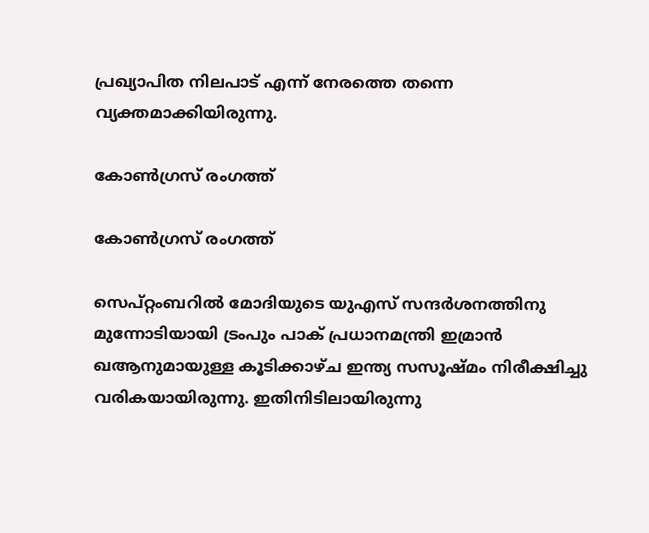പ്രഖ്യാപിത നിലപാട് എന്ന് നേരത്തെ തന്നെ വ്യക്തമാക്കിയിരുന്നു.

കോൺഗ്രസ് രംഗത്ത്

കോൺഗ്രസ് രംഗത്ത്

സെപ്റ്റംബറിൽ മോദിയുടെ യുഎസ് സന്ദർശനത്തിനു മുന്നോടിയായി ട്രംപും പാക് പ്രധാനമന്ത്രി ഇമ്രാൻ ഖആനുമായുള്ള കൂടിക്കാഴ്ച ഇന്ത്യ സസൂഷ്മം നിരീക്ഷിച്ചു വരികയായിരുന്നു. ഇതിനിടിലായിരുന്നു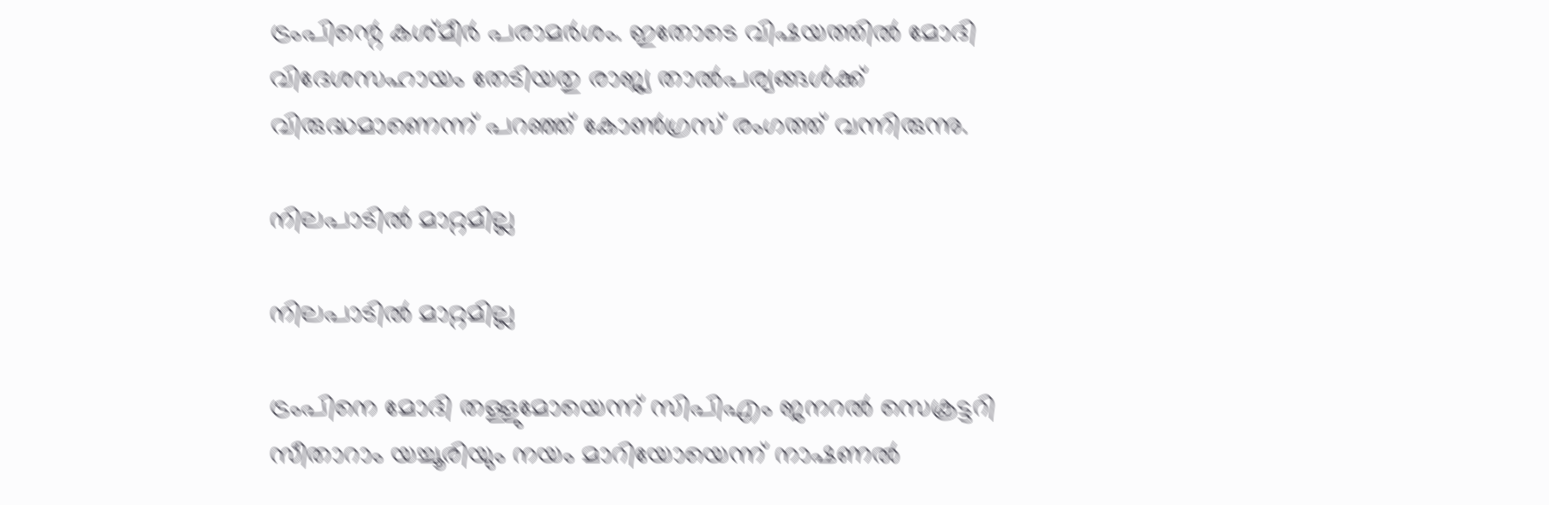ട്രംപിന്റെ കശ്മീർ പരാമർശം. ഇതോടെ വിഷയത്തിൽ മോദി വിദേശസഹായം തേടിയതു രാജ്യ താൽപര്യങ്ങൾക്ക് വിരുദ്ധമാണെന്ന് പറഞ്ഞ് കോൺഗ്രസ് രംഗത്ത് വന്നിരുന്നു.

നിലപാടിൽ മാറ്റമില്ല

നിലപാടിൽ മാറ്റമില്ല

ട്രംപിനെ മോദി തള്ളുമോയെന്ന് സിപിഎം ജനറൽ സെക്രട്ടറി സീതാറാം യച്ചൂരിയും നയം മാറിയോയെന്ന് നാഷണൽ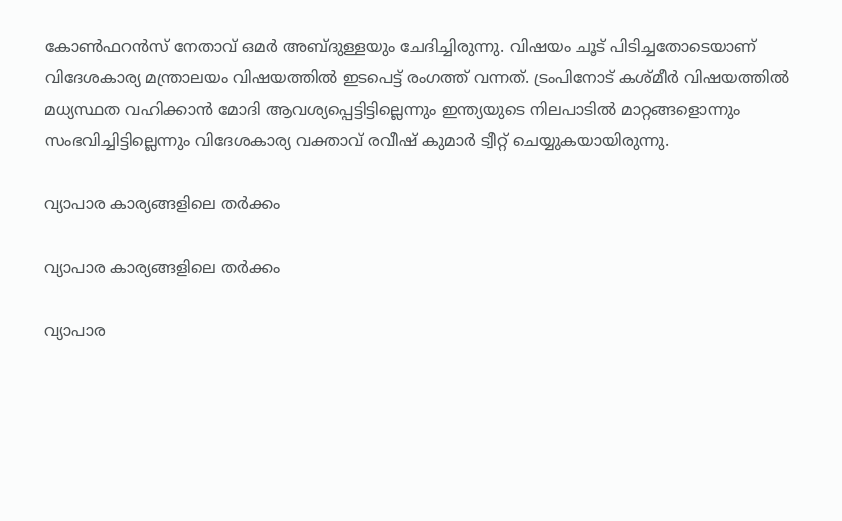കോൺഫറൻസ് നേതാവ് ഒമർ അബ്ദുള്ളയും ചേദിച്ചിരുന്നു. വിഷയം ചൂട് പിടിച്ചതോടെയാണ് വിദേശകാര്യ മന്ത്രാലയം വിഷയത്തിൽ ഇടപെട്ട് രംഗത്ത് വന്നത്. ട്രംപിനോട് കശ്മീർ വിഷയത്തിൽ മധ്യസ്ഥത വഹിക്കാൻ മോദി ആവശ്യപ്പെട്ടിട്ടില്ലെന്നും ഇന്ത്യയുടെ നിലപാടിൽ മാറ്റങ്ങളൊന്നും സംഭവിച്ചിട്ടില്ലെന്നും വിദേശകാര്യ വക്താവ് രവീഷ് കുമാർ ട്വീറ്റ് ചെയ്യുകയായിരുന്നു.

വ്യാപാര കാര്യങ്ങളിലെ തർക്കം

വ്യാപാര കാര്യങ്ങളിലെ തർക്കം

വ്യാപാര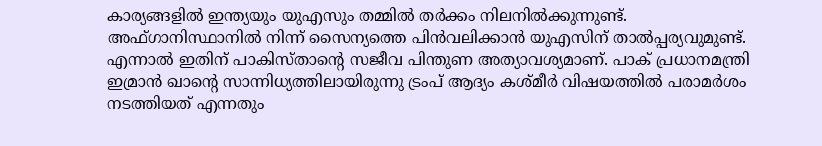കാര്യങ്ങളിൽ ഇന്ത്യയും യുഎസും തമ്മിൽ തർക്കം നിലനിൽക്കുന്നുണ്ട്. അഫ്ഗാനിസ്ഥാനിൽ നിന്ന് സൈന്യത്തെ പിൻവലിക്കാൻ യുഎസിന് താൽപ്പര്യവുമുണ്ട്. എന്നാൽ ഇതിന് പാകിസ്താന്റെ സജീവ പിന്തുണ അത്യാവശ്യമാണ്. പാക് പ്രധാനമന്ത്രി ഇമ്രാൻ ഖാന്റെ സാന്നിധ്യത്തിലായിരുന്നു ട്രംപ് ആദ്യം കശ്മീർ വിഷയത്തിൽ പരാമർശം നടത്തിയത് എന്നതും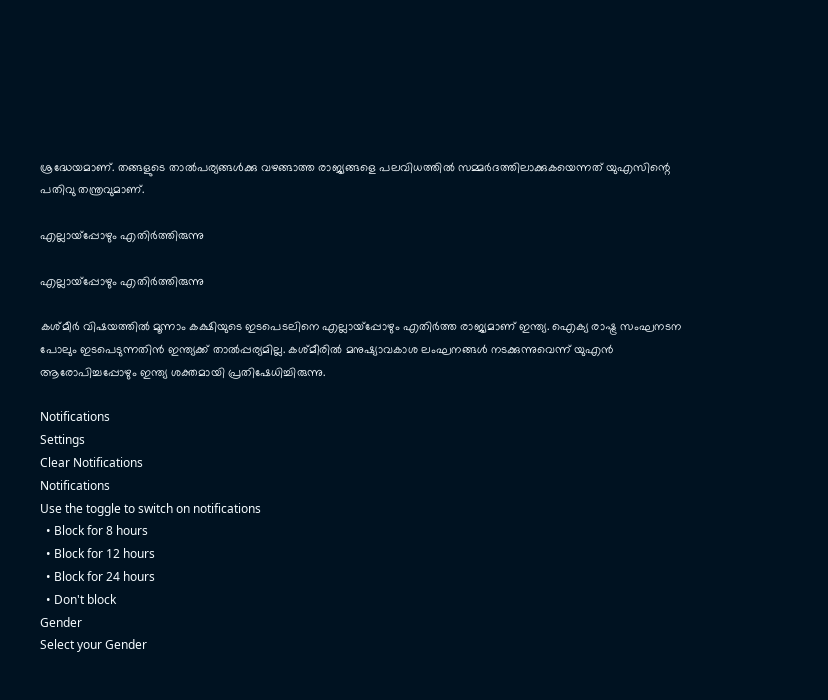ശ്രദ്ധേയമാണ്. തങ്ങളുടെ താൽപര്യങ്ങൾക്കു വഴങ്ങാത്ത രാജ്യങ്ങളെ പലവിധത്തിൽ സമ്മർദത്തിലാക്കുകയെന്നത് യുഎസിന്റെ പതിവു തന്ത്രവുമാണ്.

എല്ലായ്പ്പോഴും എതിർത്തിരുന്നു

എല്ലായ്പ്പോഴും എതിർത്തിരുന്നു

കശ്മീർ വിഷയത്തിൽ മൂന്നാം കക്ഷിയുടെ ഇടപെടലിനെ എല്ലായ്പ്പോഴും എതിർത്ത രാജ്യമാണ് ഇന്ത്യ. ഐക്യ രാഷ്ട്ര സംഘനടന പോലും ഇടപെടുന്നതിൻ ഇന്ത്യക്ക് താൽപ്പര്യമില്ല. കശ്മീരിൽ മനുഷ്യാവകാശ ലംഘനങ്ങൾ നടക്കുന്നുവെന്ന് യുഎൻ ആരോപിച്ചപ്പോഴും ഇന്ത്യ ശക്തമായി പ്രതിഷേധിച്ചിരുന്നു.

Notifications
Settings
Clear Notifications
Notifications
Use the toggle to switch on notifications
  • Block for 8 hours
  • Block for 12 hours
  • Block for 24 hours
  • Don't block
Gender
Select your Gender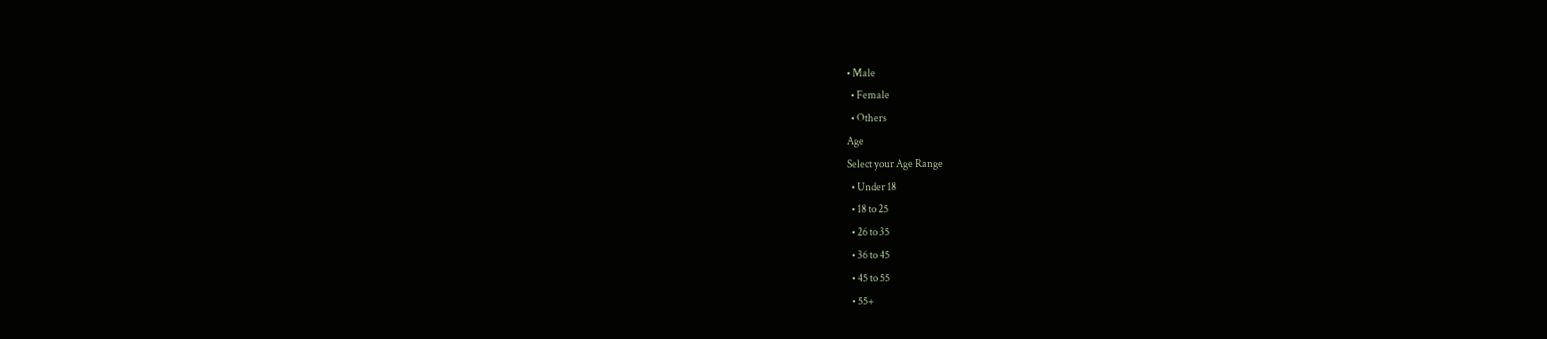• Male
  • Female
  • Others
Age
Select your Age Range
  • Under 18
  • 18 to 25
  • 26 to 35
  • 36 to 45
  • 45 to 55
  • 55+